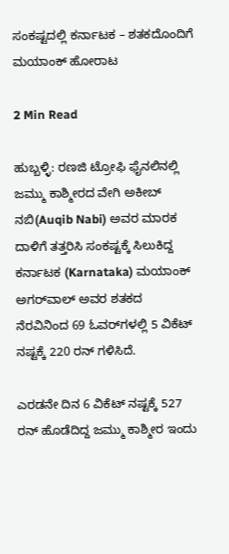ಸಂಕಷ್ಟದಲ್ಲಿ ಕರ್ನಾಟಕ – ಶತಕದೊಂದಿಗೆ ಮಯಾಂಕ್‌ ಹೋರಾಟ

2 Min Read

ಹುಬ್ಬಳ್ಳಿ: ರಣಜಿ ಟ್ರೋಫಿ ಫೈನಲಿನಲ್ಲಿ ಜಮ್ಮು ಕಾಶ್ಮೀರದ ವೇಗಿ ಅಕೀಬ್‌ ನಬಿ(Auqib Nabi) ಅವರ ಮಾರಕ ದಾಳಿಗೆ ತತ್ತರಿಸಿ ಸಂಕಷ್ಟಕ್ಕೆ ಸಿಲುಕಿದ್ದ ಕರ್ನಾಟಕ (Karnataka) ಮಯಾಂಕ್ ಅಗರ್‌ವಾಲ್‌ ಅವರ ಶತಕದ ನೆರವಿನಿಂದ 69 ಓವರ್‌ಗಳಲ್ಲಿ 5 ವಿಕೆಟ್‌ ನಷ್ಟಕ್ಕೆ 220 ರನ್‌ ಗಳಿಸಿದೆ.

ಎರಡನೇ ದಿನ 6 ವಿಕೆಟ್‌ ನಷ್ಟಕ್ಕೆ 527 ರನ್‌ ಹೊಡೆದಿದ್ದ ಜಮ್ಮು ಕಾಶ್ಮೀರ ಇಂದು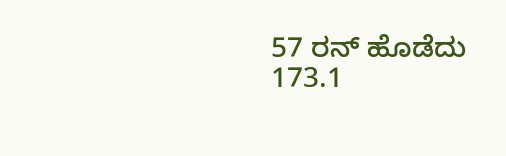57 ರನ್‌ ಹೊಡೆದು 173.1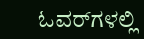ಓವರ್‌ಗಳಲ್ಲಿ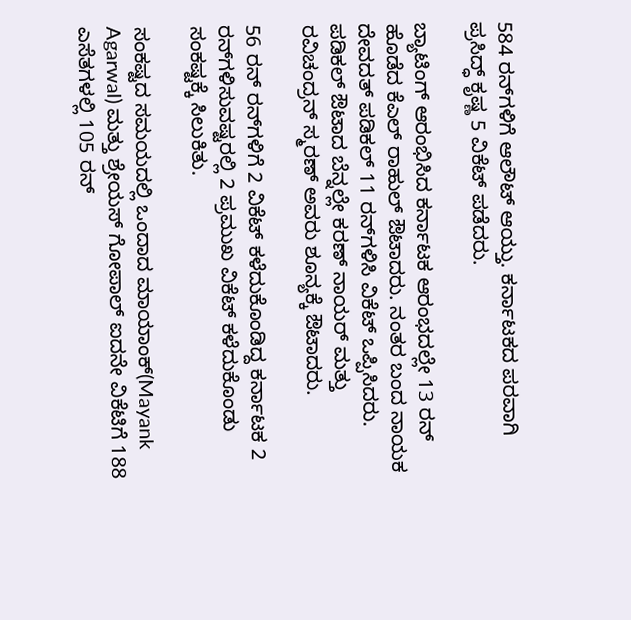584 ರನ್‌ಗಳಿಗೆ ಆಲೌಟ್‌ ಆಯ್ತು. ಕರ್ನಾಟಕದ ಪರವಾಗಿ ಪ್ರಸಿದ್ಧ್‌ ಕೃಷ್ಣ 5 ವಿಕೆಟ್‌ ಪಡೆದರು.

ಬ್ಯಾಟಿಂಗ್‌ ಆರಂಭಿಸಿದ ಕರ್ನಾಟಕ ಆರಂಭದಲ್ಲೇ 13 ರನ್‌ ಹೊಡೆದ ಕೆಎಲ್‌ ರಾಹುಲ್‌ ಔಟಾದರು. ನಂತರ ಬಂದ ನಾಯಕ ದೇವದತ್‌ ಪಡಿಕಲ್‌ 11 ರನ್‌ಗಳಿಸಿ ವಿಕೆಟ್‌ ಒಪ್ಪಿಸಿದರು. ಪಡಿಕಲ್‌ ಔಟಾದ ಬೆನ್ನಲ್ಲೇ ಕರಣ್‌ ನಾಯರ್‌ ಮತ್ತು ರವಿಚಂದ್ರನ್‌ ಸ್ಮರಣ್‌ ಅವರು ಶೂನ್ಯಕ್ಕೆ ಔಟಾದರು.

56 ರನ್‌ ರನ್‌ಗಳಿಗೆ 2 ವಿಕೆಟ್‌ ಕಳೆದುಕೊಂಡಿದ್ದ ಕರ್ನಾಟಕ 2 ರನ್‌ಗಳಿಸುವಷ್ಟರಲ್ಲಿ 2 ಪ್ರಮುಖ ವಿಕೆಟ್‌ ಕಳೆದುಕೊಂಡು ಸಂಕಷ್ಟಕ್ಕೆ ಸಿಲುಕಿತು.

ಸಂಕಷ್ಟದ ಸಮಯದಲ್ಲಿ ಒಂದಾದ ಮಾಯಾಂಕ್‌(Mayank Agarwal) ಮತ್ತು ಶ್ರೇಯಸ್‌ ಗೋಪಾಲ್‌ ಐದನೇ ವಿಕೆಟಿಗೆ 188 ಎಸೆತಗಳಲ್ಲಿ 105 ರನ್‌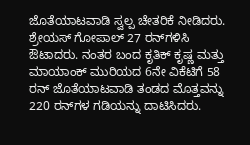ಜೊತೆಯಾಟವಾಡಿ ಸ್ವಲ್ಪ ಚೇತರಿಕೆ ನೀಡಿದರು. ಶ್ರೇಯಸ್‌ ಗೋಪಾಲ್‌ 27 ರನ್‌ಗಳಿಸಿ ಔಟಾದರು. ನಂತರ ಬಂದ ಕೃತಿಕ್ ಕೃಷ್ಣ ಮತ್ತು ಮಾಯಾಂಕ್‌ ಮುರಿಯದ 6ನೇ ವಿಕೆಟಿಗೆ 58 ರನ್‌ ಜೊತೆಯಾಟವಾಡಿ ತಂಡದ ಮೊತ್ತವನ್ನು 220 ರನ್‌ಗಳ ಗಡಿಯನ್ನು ದಾಟಿಸಿದರು.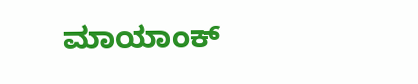ಮಾಯಾಂಕ್‌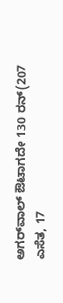ಅಗರ್‌ವಾಲ್‌ ಔಟಾಗದೇ 130 ರನ್‌(207 ಎಸೆತ, 17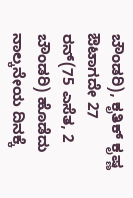ಬೌಂಡರಿ), ಕೃತಿಕ್ ಕೃಷ್ಣ ಔಟಾಗದೇ 27 ರನ್‌(75 ಎಸೆತ, 2 ಬೌಂಡರಿ) ಹೊಡೆದು ನಾಲ್ಕನೇಯ ದಿನಕ್ಕೆ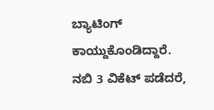ಬ್ಯಾಟಿಂಗ್‌ ಕಾಯ್ದುಕೊಂಡಿದ್ದಾರೆ. ನಬಿ 3 ವಿಕೆಟ್‌ ಪಡೆದರೆ,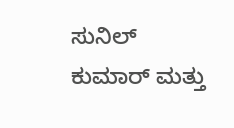ಸುನಿಲ್‌ ಕುಮಾರ್‌ ಮತ್ತು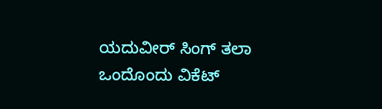ಯದುವೀರ್‌ ಸಿಂಗ್‌ ತಲಾ ಒಂದೊಂದು ವಿಕೆಟ್‌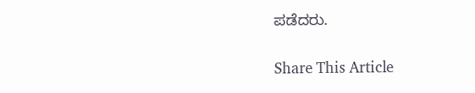ಪಡೆದರು.

Share This Article